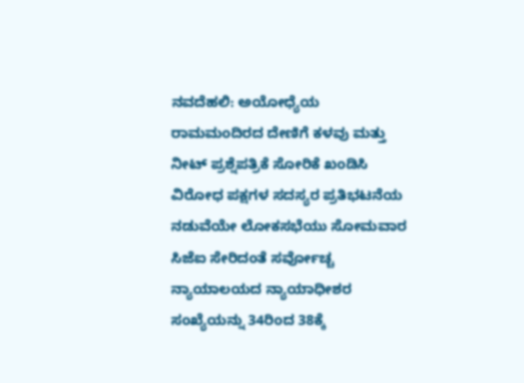ನವದೆಹಲಿ: ಅಯೋಧ್ಯೆಯ ರಾಮಮಂದಿರದ ದೇಣಿಗೆ ಕಳವು ಮತ್ತು ನೀಟ್ ಪ್ರಶ್ನೆಪತ್ರಿಕೆ ಸೋರಿಕೆ ಖಂಡಿಸಿ ವಿರೋಧ ಪಕ್ಷಗಳ ಸದಸ್ಯರ ಪ್ರತಿಭಟನೆಯ ನಡುವೆಯೇ ಲೋಕಸಭೆಯು ಸೋಮವಾರ ಸಿಜೆಐ ಸೇರಿದಂತೆ ಸರ್ವೋಚ್ಚ ನ್ಯಾಯಾಲಯದ ನ್ಯಾಯಾಧೀಶರ ಸಂಖ್ಯೆಯನ್ನು 34ರಿಂದ 38ಕ್ಕೆ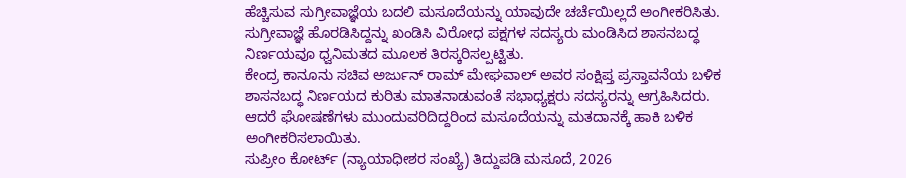ಹೆಚ್ಚಿಸುವ ಸುಗ್ರೀವಾಜ್ಞೆಯ ಬದಲಿ ಮಸೂದೆಯನ್ನು ಯಾವುದೇ ಚರ್ಚೆಯಿಲ್ಲದೆ ಅಂಗೀಕರಿಸಿತು.
ಸುಗ್ರೀವಾಜ್ಞೆ ಹೊರಡಿಸಿದ್ದನ್ನು ಖಂಡಿಸಿ ವಿರೋಧ ಪಕ್ಷಗಳ ಸದಸ್ಯರು ಮಂಡಿಸಿದ ಶಾಸನಬದ್ಧ ನಿರ್ಣಯವೂ ಧ್ವನಿಮತದ ಮೂಲಕ ತಿರಸ್ಕರಿಸಲ್ಪಟ್ಟಿತು.
ಕೇಂದ್ರ ಕಾನೂನು ಸಚಿವ ಅರ್ಜುನ್ ರಾಮ್ ಮೇಘವಾಲ್ ಅವರ ಸಂಕ್ಷಿಪ್ತ ಪ್ರಸ್ತಾವನೆಯ ಬಳಿಕ ಶಾಸನಬದ್ಧ ನಿರ್ಣಯದ ಕುರಿತು ಮಾತನಾಡುವಂತೆ ಸಭಾಧ್ಯಕ್ಷರು ಸದಸ್ಯರನ್ನು ಆಗ್ರಹಿಸಿದರು. ಆದರೆ ಘೋಷಣೆಗಳು ಮುಂದುವರಿದಿದ್ದರಿಂದ ಮಸೂದೆಯನ್ನು ಮತದಾನಕ್ಕೆ ಹಾಕಿ ಬಳಿಕ ಅಂಗೀಕರಿಸಲಾಯಿತು.
ಸುಪ್ರೀಂ ಕೋರ್ಟ್ (ನ್ಯಾಯಾಧೀಶರ ಸಂಖ್ಯೆ) ತಿದ್ದುಪಡಿ ಮಸೂದೆ, 2026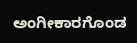ಅಂಗೀಕಾರಗೊಂಡ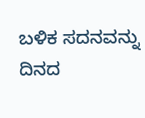ಬಳಿಕ ಸದನವನ್ನು ದಿನದ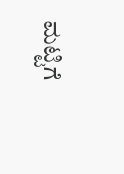ಮಟ್ಟಿಗೆ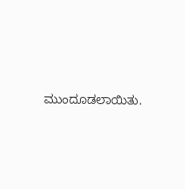ಮುಂದೂಡಲಾಯಿತು.